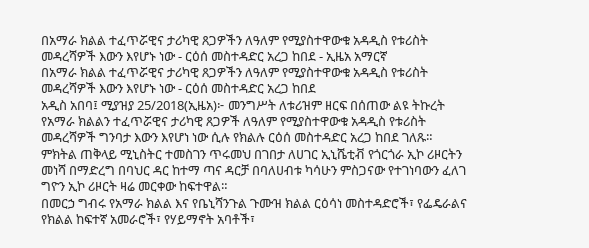በአማራ ክልል ተፈጥሯዊና ታሪካዊ ጸጋዎችን ለዓለም የሚያስተዋውቁ አዳዲስ የቱሪስት መዳረሻዎች እውን እየሆኑ ነው - ርዕሰ መስተዳድር አረጋ ከበደ - ኢዜአ አማርኛ
በአማራ ክልል ተፈጥሯዊና ታሪካዊ ጸጋዎችን ለዓለም የሚያስተዋውቁ አዳዲስ የቱሪስት መዳረሻዎች እውን እየሆኑ ነው - ርዕሰ መስተዳድር አረጋ ከበደ
አዲስ አበባ፤ ሚያዝያ 25/2018(ኢዜአ)፦ መንግሥት ለቱሪዝም ዘርፍ በሰጠው ልዩ ትኩረት የአማራ ክልልን ተፈጥሯዊና ታሪካዊ ጸጋዎች ለዓለም የሚያስተዋውቁ አዳዲስ የቱሪስት መዳረሻዎች ግንባታ እውን እየሆነ ነው ሲሉ የክልሉ ርዕሰ መስተዳድር አረጋ ከበደ ገለጹ።
ምክትል ጠቅላይ ሚኒስትር ተመስገን ጥሩመህ በገበታ ለሀገር ኢኒሼቲቭ የጎርጎራ ኢኮ ሪዞርትን መነሻ በማድረግ በባህር ዳር ከተማ ጣና ዳርቻ በባለሀብቱ ካሳሁን ምስጋናው የተገነባውን ፈለገ ግዮን ኢኮ ሪዞርት ዛሬ መርቀው ከፍተዋል።
በመርኃ ግብሩ የአማራ ክልል እና የቤኒሻንጉል ጉሙዝ ክልል ርዕሳነ መስተዳድሮች፣ የፌዴራልና የክልል ከፍተኛ አመራሮች፣ የሃይማኖት አባቶች፣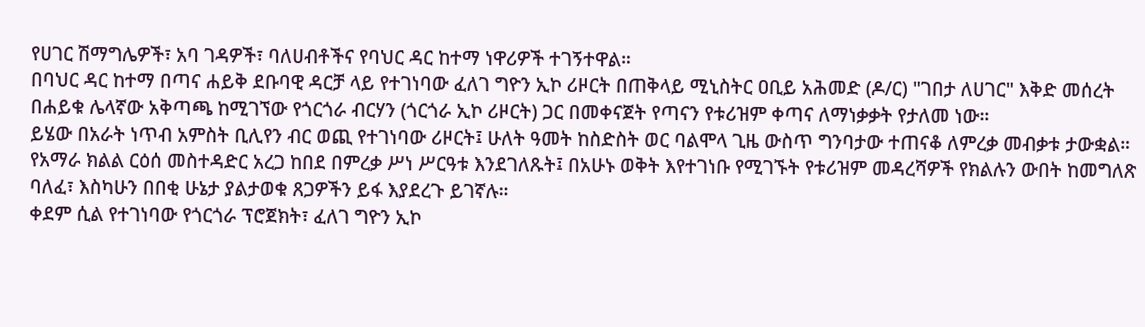የሀገር ሽማግሌዎች፣ አባ ገዳዎች፣ ባለሀብቶችና የባህር ዳር ከተማ ነዋሪዎች ተገኝተዋል።
በባህር ዳር ከተማ በጣና ሐይቅ ደቡባዊ ዳርቻ ላይ የተገነባው ፈለገ ግዮን ኢኮ ሪዞርት በጠቅላይ ሚኒስትር ዐቢይ አሕመድ (ዶ/ር) "ገበታ ለሀገር" እቅድ መሰረት በሐይቁ ሌላኛው አቅጣጫ ከሚገኘው የጎርጎራ ብርሃን (ጎርጎራ ኢኮ ሪዞርት) ጋር በመቀናጀት የጣናን የቱሪዝም ቀጣና ለማነቃቃት የታለመ ነው።
ይሄው በአራት ነጥብ አምስት ቢሊየን ብር ወጪ የተገነባው ሪዞርት፤ ሁለት ዓመት ከስድስት ወር ባልሞላ ጊዜ ውስጥ ግንባታው ተጠናቆ ለምረቃ መብቃቱ ታውቋል።
የአማራ ክልል ርዕሰ መስተዳድር አረጋ ከበደ በምረቃ ሥነ ሥርዓቱ እንደገለጹት፤ በአሁኑ ወቅት እየተገነቡ የሚገኙት የቱሪዝም መዳረሻዎች የክልሉን ውበት ከመግለጽ ባለፈ፣ እስካሁን በበቂ ሁኔታ ያልታወቁ ጸጋዎችን ይፋ እያደረጉ ይገኛሉ።
ቀደም ሲል የተገነባው የጎርጎራ ፕሮጀክት፣ ፈለገ ግዮን ኢኮ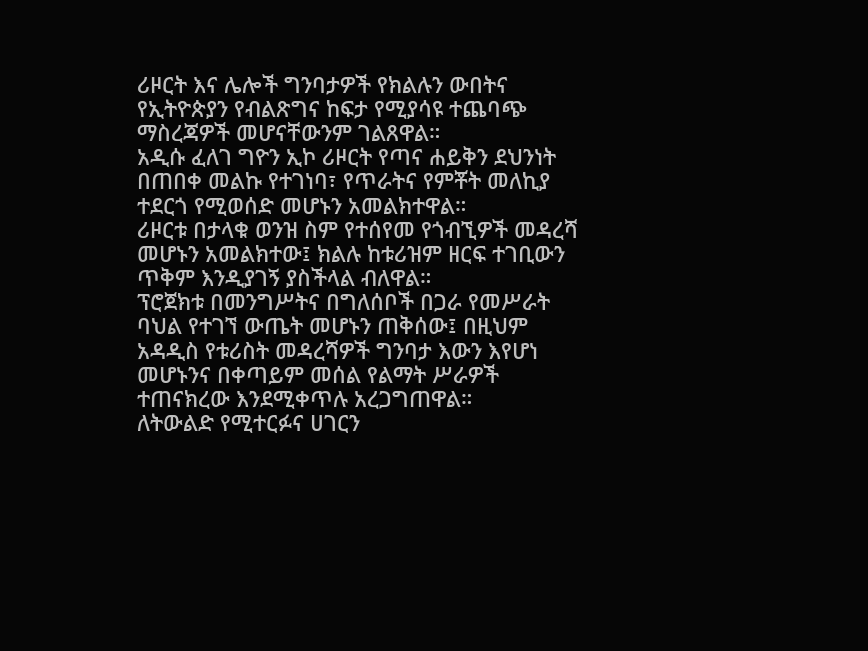ሪዞርት እና ሌሎች ግንባታዎች የክልሉን ውበትና የኢትዮጵያን የብልጽግና ከፍታ የሚያሳዩ ተጨባጭ ማስረጃዎች መሆናቸውንም ገልጸዋል።
አዲሱ ፈለገ ግዮን ኢኮ ሪዞርት የጣና ሐይቅን ደህንነት በጠበቀ መልኩ የተገነባ፣ የጥራትና የምቾት መለኪያ ተደርጎ የሚወሰድ መሆኑን አመልክተዋል።
ሪዞርቱ በታላቁ ወንዝ ስም የተሰየመ የጎብኚዎች መዳረሻ መሆኑን አመልክተው፤ ክልሉ ከቱሪዝም ዘርፍ ተገቢውን ጥቅም እንዲያገኝ ያስችላል ብለዋል።
ፕሮጀክቱ በመንግሥትና በግለሰቦች በጋራ የመሥራት ባህል የተገኘ ውጤት መሆኑን ጠቅሰው፤ በዚህም አዳዲስ የቱሪስት መዳረሻዎች ግንባታ እውን እየሆነ መሆኑንና በቀጣይም መሰል የልማት ሥራዎች ተጠናክረው እንደሚቀጥሉ አረጋግጠዋል።
ለትውልድ የሚተርፉና ሀገርን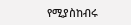የሚያስከብሩ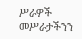ሥራዎች መሥራታችንን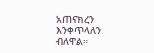አጠናክረን እንቀጥላለን ብለዋል።